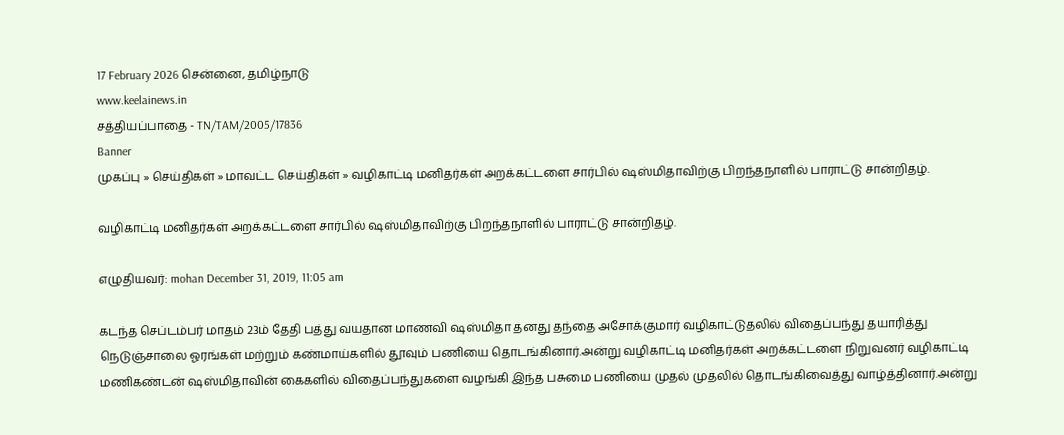17 February 2026 சென்னை, தமிழ்நாடு
www.keelainews.in
சத்தியப்பாதை - TN/TAM/2005/17836
Banner
முகப்பு » செய்திகள் » மாவட்ட செய்திகள் » வழிகாட்டி மனிதர்கள் அறக்கட்டளை சார்பில் ஷஸ்மிதாவிற்கு பிறந்தநாளில் பாராட்டு சான்றிதழ்.

வழிகாட்டி மனிதர்கள் அறக்கட்டளை சார்பில் ஷஸ்மிதாவிற்கு பிறந்தநாளில் பாராட்டு சான்றிதழ்.

எழுதியவர்: mohan December 31, 2019, 11:05 am

கடந்த செப்டம்பர் மாதம் 23ம் தேதி பத்து வயதான மாணவி ஷஸ்மிதா தனது தந்தை அசோக்குமார் வழிகாட்டுதலில் விதைப்பந்து தயாரித்து நெடுஞ்சாலை ஓரங்கள் மற்றும் கண்மாய்களில் தூவும் பணியை தொடங்கினார்.அன்று வழிகாட்டி மனிதர்கள் அறக்கட்டளை நிறுவனர் வழிகாட்டி மணிகண்டன் ஷஸ்மிதாவின் கைகளில் விதைப்பந்துகளை வழங்கி இந்த பசுமை பணியை முதல் முதலில் தொடங்கிவைத்து வாழ்த்தினார்.அன்று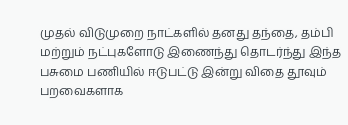முதல் விடுமுறை நாட்களில் தனது தந்தை, தம்பி மற்றும் நட்புகளோடு இணைந்து தொடர்ந்து இந்த பசுமை பணியில் ஈடுபட்டு இன்று விதை தூவும் பறவைகளாக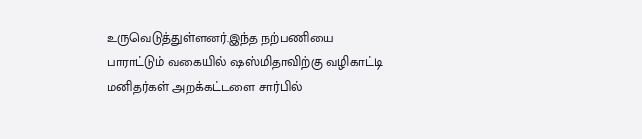உருவெடுத்துள்ளனர்.இந்த நற்பணியை பாராட்டும் வகையில் ஷஸ்மிதாவிற்கு வழிகாட்டி மனிதர்கள் அறக்கட்டளை சார்பில்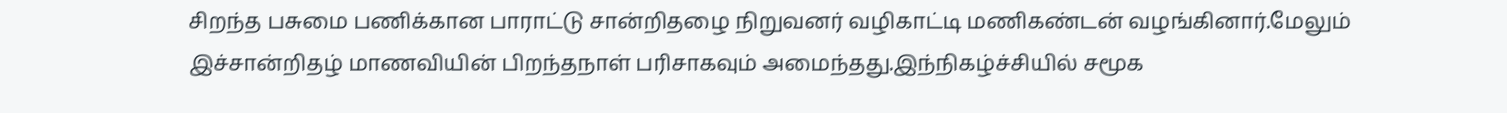சிறந்த பசுமை பணிக்கான பாராட்டு சான்றிதழை நிறுவனர் வழிகாட்டி மணிகண்டன் வழங்கினார்.மேலும் இச்சான்றிதழ் மாணவியின் பிறந்தநாள் பரிசாகவும் அமைந்தது.இந்நிகழ்ச்சியில் சமூக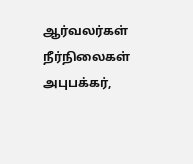ஆர்வலர்கள் நீர்நிலைகள் அபுபக்கர்,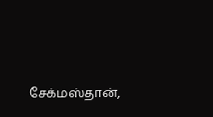சேக்மஸ்தான்,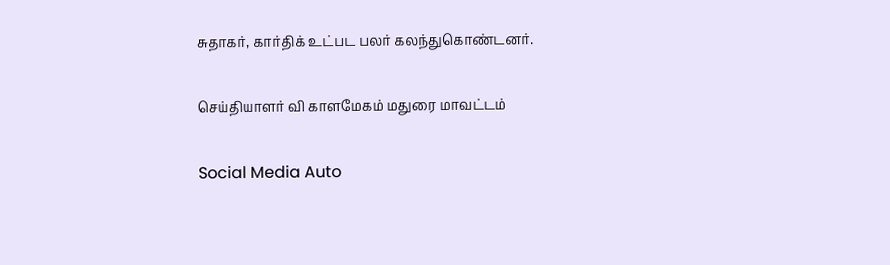சுதாகர், கார்திக் உட்பட பலர் கலந்துகொண்டனர்.

செய்தியாளர் வி காளமேகம் மதுரை மாவட்டம்

Social Media Auto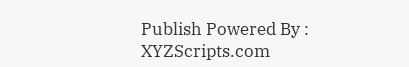Publish Powered By : XYZScripts.com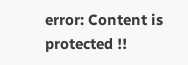error: Content is protected !!